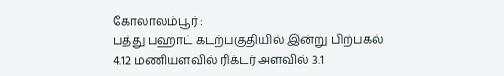கோலாலம்பூர் :
பத்து பஹாட் கடற்பகுதியில் இன்று பிற்பகல் 4.12 மணியளவில் ரிக்டர் அளவில் 3.1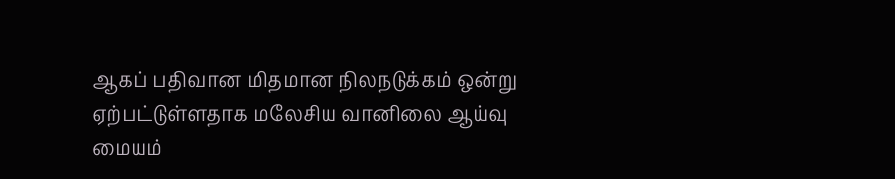ஆகப் பதிவான மிதமான நிலநடுக்கம் ஒன்று ஏற்பட்டுள்ளதாக மலேசிய வானிலை ஆய்வு மையம்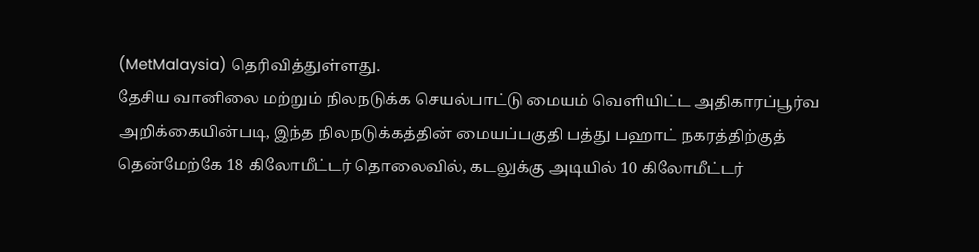(MetMalaysia) தெரிவித்துள்ளது.
தேசிய வானிலை மற்றும் நிலநடுக்க செயல்பாட்டு மையம் வெளியிட்ட அதிகாரப்பூர்வ அறிக்கையின்படி, இந்த நிலநடுக்கத்தின் மையப்பகுதி பத்து பஹாட் நகரத்திற்குத் தென்மேற்கே 18 கிலோமீட்டர் தொலைவில், கடலுக்கு அடியில் 10 கிலோமீட்டர்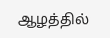ஆழத்தில்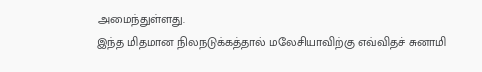அமைந்துள்ளது.
இந்த மிதமான நிலநடுக்கத்தால் மலேசியாவிற்கு எவ்விதச் சுனாமி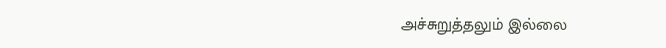அச்சுறுத்தலும் இல்லை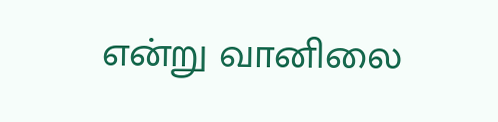என்று வானிலை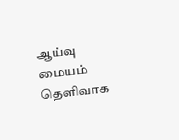ஆய்வு மையம் தெளிவாக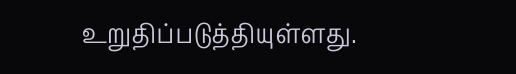உறுதிப்படுத்தியுள்ளது.